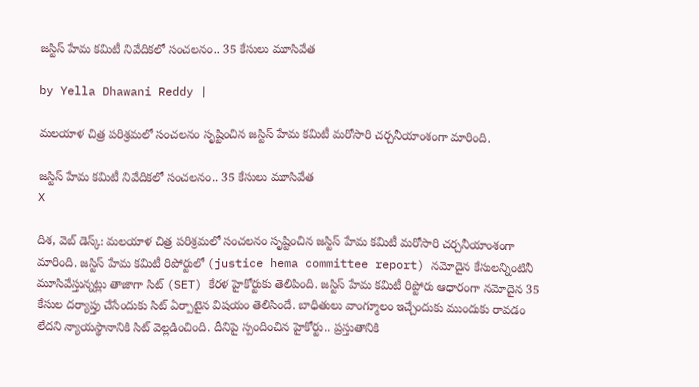జస్టిస్ హేమ కమిటీ నివేదికలో సంచలనం.. 35 కేసులు మూసివేత

by Yella Dhawani Reddy |

మలయాళ చిత్ర పరిశ్రమలో సంచలనం సృష్టించిన జస్టిస్ హేమ కమిటీ మరోసారి చర్చనీయాంశంగా మారింది.

జస్టిస్ హేమ కమిటీ నివేదికలో సంచలనం.. 35 కేసులు మూసివేత
X

దిశ, వెబ్ డెస్క్: మలయాళ చిత్ర పరిశ్రమలో సంచలనం సృష్టించిన జస్టిస్ హేమ కమిటీ మరోసారి చర్చనీయాంశంగా మారింది. జస్టిస్ హేమ కమిటీ రిపోర్టులో (justice hema committee report) నమోదైన కేసులన్నింటినీ మూసివేస్తున్నట్లు తాజాగా సిట్ (SET) కేరళ హైకోర్టుకు తెలిపింది. జస్టిస్ హేమ కమిటీ రిప్టోరు ఆధారంగా నమోదైన 35 కేసుల దర్యాప్తు చేసేందుకు సిట్‌ ఏర్పాటైన విషయం తెలిసిందే. బాధితులు వాంగ్మూలం ఇచ్చేందుకు ముందుకు రావడం లేదని న్యాయస్థానానికి సిట్ వెల్లడించింది. దీనిపై స్పందించిన హైకోర్టు.. ప్రస్తుతానికి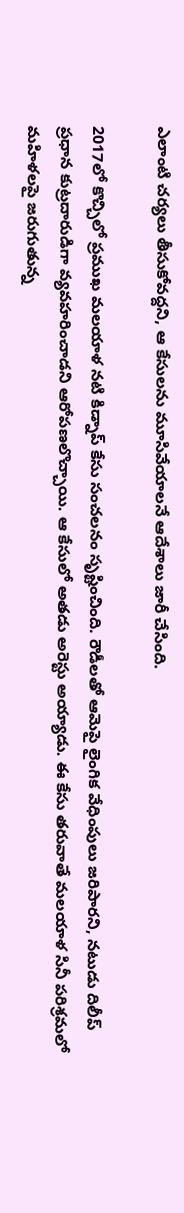ఎలాంటి చర్యలు తీసుకోవద్దని, ఆ కేసులను మూసివేయాలనే ఆదేశాలు జారీ చేసింది.

2017లో కొచ్చిలో ప్రముఖ మలయాళ నటి కిడ్నాప్ కేసు సంచలనం సృష్టించింది. రౌడీలతో ఆమెపై లైంగిక వేధింపులు జరిపారని, నటుడు దిలీప్‌ ప్రధాన కుట్రదారుడిగా వ్యవహరించాడని ఆరోపణలొచ్చాయి. ఆ కేసులో అతడు అరెస్టు అయ్యాడు. ఈ కేసు తరువాతే మలయాళ సినీ పరిశ్రమలో మహిళలపై జరుగుతున్న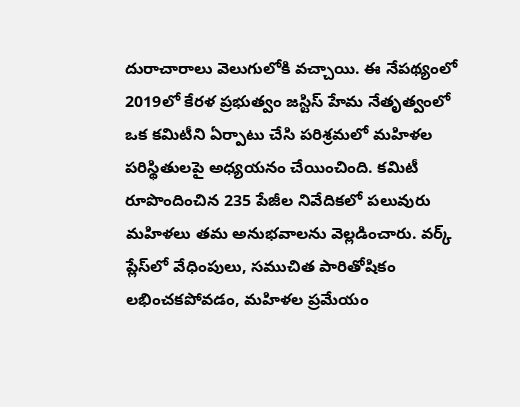దురాచారాలు వెలుగులోకి వచ్చాయి. ఈ నేపథ్యంలో 2019లో కేరళ ప్రభుత్వం జస్టిస్ హేమ నేతృత్వంలో ఒక కమిటీని ఏర్పాటు చేసి పరిశ్రమలో మహిళల పరిస్థితులపై అధ్యయనం చేయించింది. కమిటీ రూపొందించిన 235 పేజీల నివేదికలో పలువురు మహిళలు తమ అనుభవాలను వెల్లడించారు. వర్క్ ప్లేస్‌లో వేధింపులు, సముచిత పారితోషికం లభించకపోవడం, మహిళల ప్రమేయం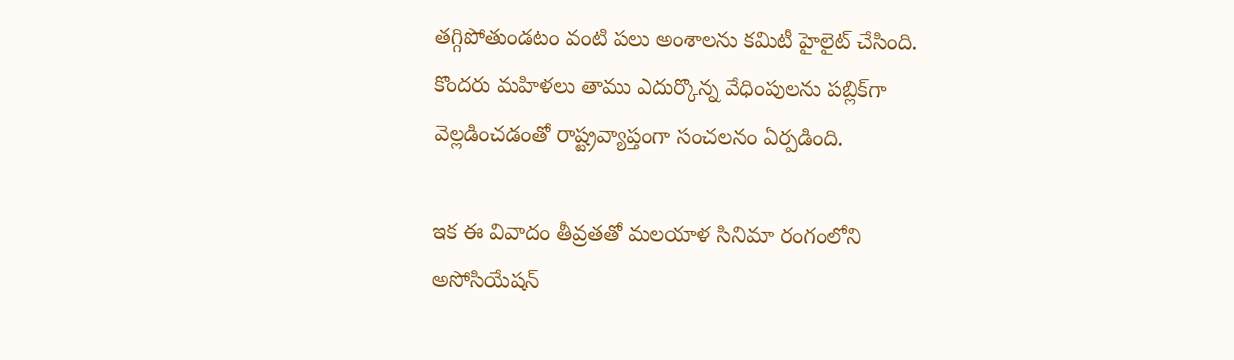తగ్గిపోతుండటం వంటి పలు అంశాలను కమిటీ హైలైట్ చేసింది. కొందరు మహిళలు తాము ఎదుర్కొన్న వేధింపులను పబ్లిక్‌గా వెల్లడించడంతో రాష్ట్రవ్యాప్తంగా సంచలనం ఏర్పడింది.

ఇక ఈ వివాదం తీవ్రతతో మలయాళ సినిమా రంగంలోని అసోసియేషన్‌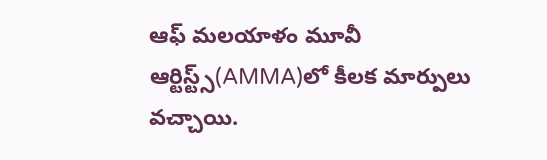ఆఫ్‌ మలయాళం మూవీ ఆర్టిస్ట్స్‌(AMMA)లో కీలక మార్పులు వచ్చాయి.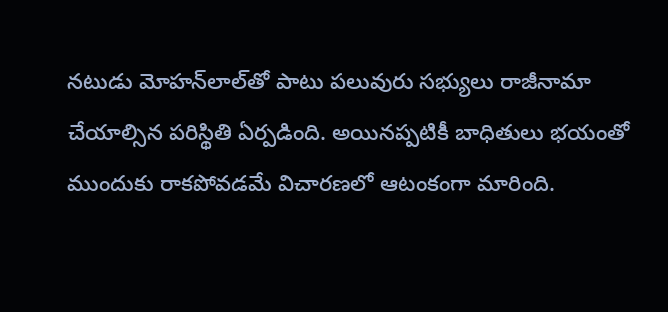నటుడు మోహన్‌లాల్‌తో పాటు పలువురు సభ్యులు రాజీనామా చేయాల్సిన పరిస్థితి ఏర్పడింది. అయినప్పటికీ బాధితులు భయంతో ముందుకు రాకపోవడమే విచారణలో ఆటంకంగా మారింది.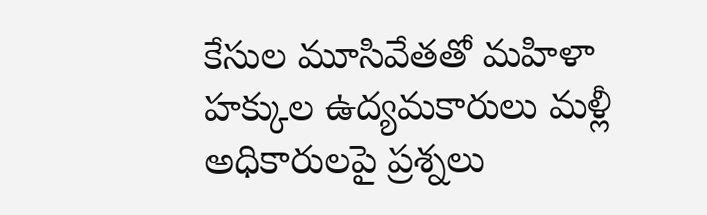కేసుల మూసివేతతో మహిళా హక్కుల ఉద్యమకారులు మళ్లీ అధికారులపై ప్రశ్నలు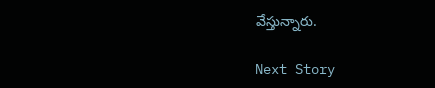వేస్తున్నారు.

Next Story